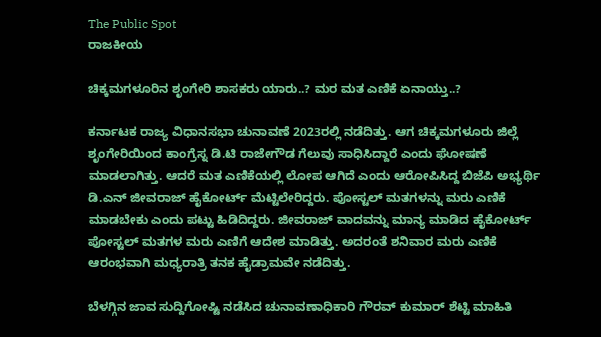The Public Spot
ರಾಜಕೀಯ

ಚಿಕ್ಕಮಗಳೂರಿನ ಶೃಂಗೇರಿ ಶಾಸಕರು ಯಾರು..? ಮರ ಮತ ಎಣಿಕೆ ಏನಾಯ್ತು..?

ಕರ್ನಾಟಕ ರಾಜ್ಯ ವಿಧಾನಸಭಾ ಚುನಾವಣೆ 2023ರಲ್ಲಿ ನಡೆದಿತ್ತು. ಆಗ ಚಿಕ್ಕಮಗಳೂರು ಜಿಲ್ಲೆ ಶೃಂಗೇರಿಯಿಂದ ಕಾಂಗ್ರೆಸ್ನ ಡಿ.ಟಿ ರಾಜೇಗೌಡ ಗೆಲುವು ಸಾಧಿಸಿದ್ದಾರೆ ಎಂದು ಘೋಷಣೆ ಮಾಡಲಾಗಿತ್ತು. ಆದರೆ ಮತ ಎಣಿಕೆಯಲ್ಲಿ ಲೋಪ ಆಗಿದೆ ಎಂದು ಆರೋಪಿಸಿದ್ದ ಬಿಜೆಪಿ ಅಭ್ಯರ್ಥಿ ಡಿ.ಎನ್ ಜೀವರಾಜ್ ಹೈಕೋರ್ಟ್ ಮೆಟ್ಟಿಲೇರಿದ್ದರು. ಪೋಸ್ಟಲ್ ಮತಗಳನ್ನು ಮರು ಎಣಿಕೆ ಮಾಡಬೇಕು ಎಂದು ಪಟ್ಟು ಹಿಡಿದಿದ್ದರು. ಜೀವರಾಜ್ ವಾದವನ್ನು ಮಾನ್ಯ ಮಾಡಿದ ಹೈಕೋರ್ಟ್ ಪೋಸ್ಟಲ್ ಮತಗಳ ಮರು ಎಣಿಗೆ ಆದೇಶ ಮಾಡಿತ್ತು. ಅದರಂತೆ ಶನಿವಾರ ಮರು ಎಣಿಕೆ ಆರಂಭವಾಗಿ ಮಧ್ಯರಾತ್ರಿ ತನಕ ಹೈಡ್ರಾಮವೇ ನಡೆದಿತ್ತು.

ಬೆಳಗ್ಗಿನ ಜಾವ ಸುದ್ದಿಗೋಷ್ಟಿ ನಡೆಸಿದ ಚುನಾವಣಾಧಿಕಾರಿ ಗೌರವ್ ಕುಮಾರ್ ಶೆಟ್ಟಿ ಮಾಹಿತಿ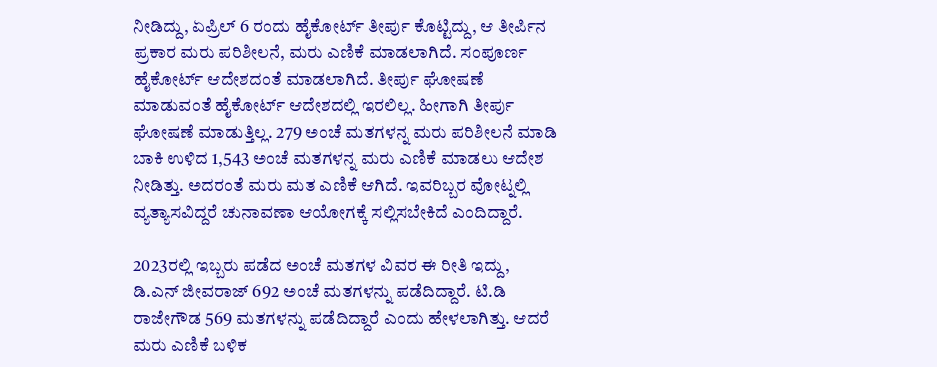ನೀಡಿದ್ದು, ಏಪ್ರಿಲ್ 6 ರಂದು ಹೈಕೋರ್ಟ್ ತೀರ್ಪು ಕೊಟ್ಟಿದ್ದು, ಆ ತೀರ್ಪಿನ ಪ್ರಕಾರ ಮರು ಪರಿಶೀಲನೆ, ಮರು ಎಣಿಕೆ ಮಾಡಲಾಗಿದೆ. ಸಂಪೂರ್ಣ ಹೈಕೋರ್ಟ್ ಆದೇಶದಂತೆ ಮಾಡಲಾಗಿದೆ. ತೀರ್ಪು ಘೋಷಣೆ ಮಾಡುವಂತೆ ಹೈಕೋರ್ಟ್ ಆದೇಶದಲ್ಲಿ ಇರಲಿಲ್ಲ. ಹೀಗಾಗಿ ತೀರ್ಪು ಘೋಷಣೆ ಮಾಡುತ್ತಿಲ್ಲ. 279 ಅಂಚೆ ಮತಗಳನ್ನ ಮರು ಪರಿಶೀಲನೆ ಮಾಡಿ ಬಾಕಿ ಉಳಿದ 1,543 ಅಂಚೆ ಮತಗಳನ್ನ ಮರು ಎಣಿಕೆ ಮಾಡಲು ಆದೇಶ ನೀಡಿತ್ತು. ಅದರಂತೆ ಮರು ಮತ ಎಣಿಕೆ ಆಗಿದೆ. ಇವರಿಬ್ಬರ ವೋಟ್ನಲ್ಲಿ ವ್ಯತ್ಯಾಸವಿದ್ದರೆ ಚುನಾವಣಾ ಆಯೋಗಕ್ಕೆ ಸಲ್ಲಿಸಬೇಕಿದೆ ಎಂದಿದ್ದಾರೆ.

2023ರಲ್ಲಿ ಇಬ್ಬರು ಪಡೆದ ಅಂಚೆ ಮತಗಳ ವಿವರ ಈ ರೀತಿ ಇದ್ದು, ಡಿ.ಎನ್ ಜೀವರಾಜ್ 692 ಅಂಚೆ ಮತಗಳನ್ನು ಪಡೆದಿದ್ದಾರೆ. ಟಿ.ಡಿ‌ ರಾಜೇಗೌಡ 569 ಮತಗಳನ್ನು ಪಡೆದಿದ್ದಾರೆ ಎಂದು ಹೇಳಲಾಗಿತ್ತು. ಆದರೆ ಮರು ಎಣಿಕೆ ಬಳಿಕ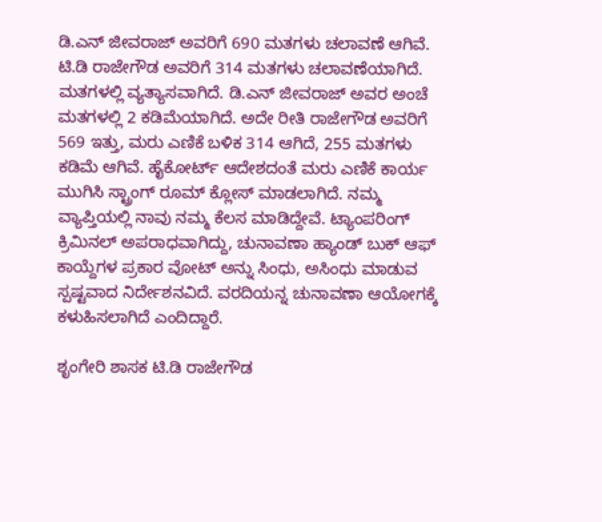ಡಿ.ಎನ್ ಜೀವರಾಜ್ ಅವರಿಗೆ 690 ಮತಗಳು ಚಲಾವಣೆ ಆಗಿವೆ. ಟಿ.ಡಿ ರಾಜೇಗೌಡ ಅವರಿಗೆ 314 ಮತಗಳು ಚಲಾವಣೆಯಾಗಿದೆ. ಮತಗಳಲ್ಲಿ ವ್ಯತ್ಯಾಸವಾಗಿದೆ. ಡಿ.ಎನ್ ಜೀವರಾಜ್ ಅವರ ಅಂಚೆ ಮತಗಳಲ್ಲಿ 2 ಕಡಿಮೆಯಾಗಿದೆ. ಅದೇ ರೀತಿ ರಾಜೇಗೌಡ ಅವರಿಗೆ 569 ಇತ್ತು, ಮರು ಎಣಿಕೆ ಬಳಿಕ 314 ಆಗಿದೆ, 255 ಮತಗಳು ಕಡಿಮೆ ಆಗಿವೆ. ಹೈಕೋರ್ಟ್ ಆದೇಶದಂತೆ ಮರು ಎಣಿಕೆ ಕಾರ್ಯ ಮುಗಿಸಿ ಸ್ಟ್ರಾಂಗ್ ರೂಮ್ ಕ್ಲೋಸ್ ಮಾಡಲಾಗಿದೆ. ನಮ್ಮ ವ್ಯಾಪ್ತಿಯಲ್ಲಿ ನಾವು ನಮ್ಮ ಕೆಲಸ ಮಾಡಿದ್ದೇವೆ. ಟ್ಯಾಂಪರಿಂಗ್ ಕ್ರಿಮಿನಲ್ ಅಪರಾಧವಾಗಿದ್ದು, ಚುನಾವಣಾ ಹ್ಯಾಂಡ್ ಬುಕ್ ಆಫ್ ಕಾಯ್ದೆಗಳ ಪ್ರಕಾರ ವೋಟ್ ಅನ್ನು ಸಿಂಧು, ಅಸಿಂಧು ಮಾಡುವ ಸ್ಪಷ್ಟವಾದ ನಿರ್ದೇಶನವಿದೆ. ವರದಿಯನ್ನ ಚುನಾವಣಾ ಆಯೋಗಕ್ಕೆ ಕಳುಹಿಸಲಾಗಿದೆ ಎಂದಿದ್ದಾರೆ.

ಶೃಂಗೇರಿ ಶಾಸಕ ಟಿ.ಡಿ ರಾಜೇಗೌಡ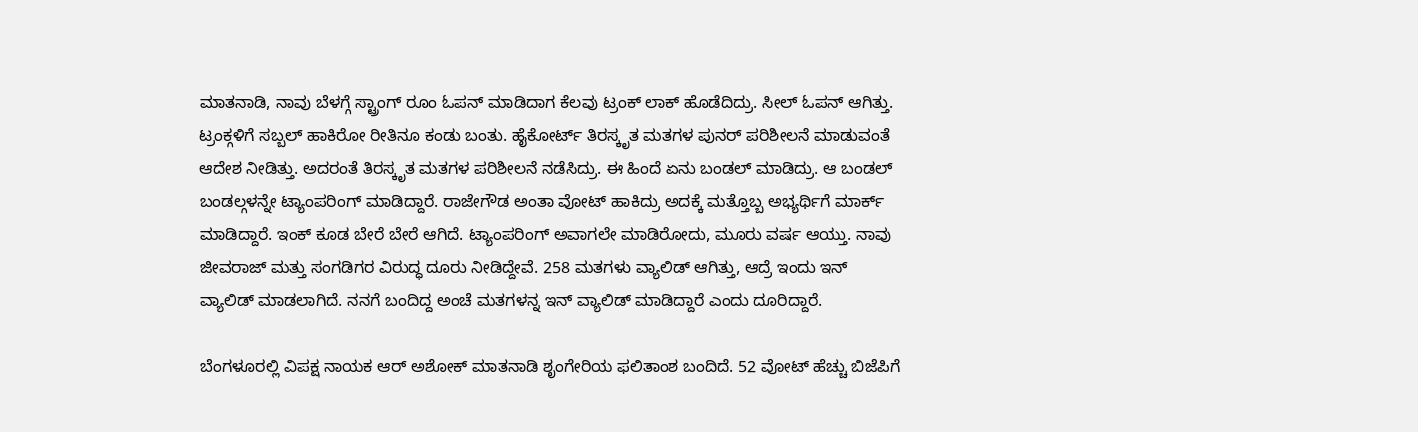ಮಾತನಾಡಿ, ನಾವು ಬೆಳಗ್ಗೆ ಸ್ಟ್ರಾಂಗ್ ರೂಂ ಓಪನ್ ಮಾಡಿದಾಗ ಕೆಲವು ಟ್ರಂಕ್ ಲಾಕ್ ಹೊಡೆದಿದ್ರು. ಸೀಲ್ ಓಪನ್ ಆಗಿತ್ತು. ಟ್ರಂಕ್ಗಳಿಗೆ ಸಬ್ಬಲ್ ಹಾಕಿರೋ ರೀತಿನೂ ಕಂಡು ಬಂತು. ಹೈಕೋರ್ಟ್ ತಿರಸ್ಕೃತ ಮತಗಳ ಪುನರ್ ಪರಿಶೀಲನೆ ಮಾಡುವಂತೆ ಆದೇಶ ನೀಡಿತ್ತು‌. ಅದರಂತೆ ತಿರಸ್ಕೃತ ಮತಗಳ ಪರಿಶೀಲನೆ ನಡೆಸಿದ್ರು. ಈ ಹಿಂದೆ ಏನು ಬಂಡಲ್ ಮಾಡಿದ್ರು. ಆ ಬಂಡಲ್ ಬಂಡಲ್ಗಳನ್ನೇ ಟ್ಯಾಂಪರಿಂಗ್ ಮಾಡಿದ್ದಾರೆ. ರಾಜೇಗೌಡ ಅಂತಾ ವೋಟ್ ಹಾಕಿದ್ರು ಅದಕ್ಕೆ ಮತ್ತೊಬ್ಬ ಅಭ್ಯರ್ಥಿಗೆ ಮಾರ್ಕ್ ಮಾಡಿದ್ದಾರೆ. ಇಂಕ್ ಕೂಡ ಬೇರೆ ಬೇರೆ ಆಗಿದೆ. ಟ್ಯಾಂಪರಿಂಗ್ ಅವಾಗಲೇ ಮಾಡಿರೋದು, ಮೂರು ವರ್ಷ ಆಯ್ತು. ನಾವು ಜೀವರಾಜ್ ಮತ್ತು ಸಂಗಡಿಗರ ವಿರುದ್ಧ ದೂರು ನೀಡಿದ್ದೇವೆ. 258 ಮತಗಳು ವ್ಯಾಲಿಡ್ ಆಗಿತ್ತು, ಆದ್ರೆ ಇಂದು ಇನ್ ವ್ಯಾಲಿಡ್ ಮಾಡಲಾಗಿದೆ. ನನಗೆ ಬಂದಿದ್ದ ಅಂಚೆ ಮತಗಳನ್ನ ಇನ್ ವ್ಯಾಲಿಡ್ ಮಾಡಿದ್ದಾರೆ ಎಂದು ದೂರಿದ್ದಾರೆ.

ಬೆಂಗಳೂರಲ್ಲಿ ವಿಪಕ್ಷ ನಾಯಕ ಆರ್ ಅಶೋಕ್ ಮಾತನಾಡಿ ಶೃಂಗೇರಿಯ ಫಲಿತಾಂಶ ಬಂದಿದೆ. 52 ವೋಟ್ ಹೆಚ್ಚು ಬಿಜೆಪಿಗೆ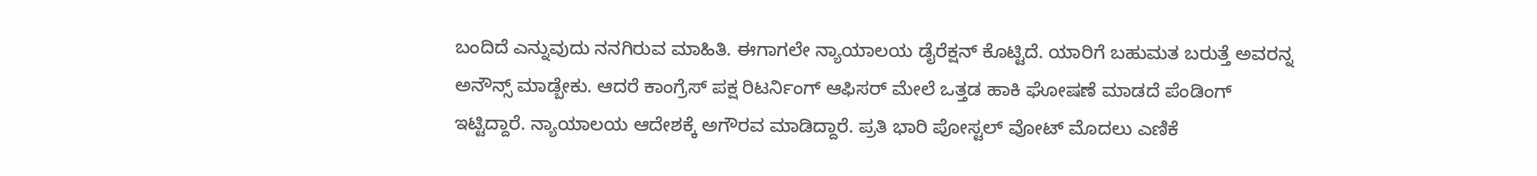ಬಂದಿದೆ ಎನ್ನುವುದು ನನಗಿರುವ ಮಾಹಿತಿ. ಈಗಾಗಲೇ ನ್ಯಾಯಾಲಯ ಡೈರೆಕ್ಷನ್ ಕೊಟ್ಟಿದೆ. ಯಾರಿಗೆ ಬಹುಮತ ಬರುತ್ತೆ ಅವರನ್ನ ಅನೌನ್ಸ್ ಮಾಡ್ಬೇಕು. ಆದರೆ ಕಾಂಗ್ರೆಸ್ ಪಕ್ಷ ರಿಟರ್ನಿಂಗ್ ಆಫಿಸರ್ ಮೇಲೆ ಒತ್ತಡ ಹಾಕಿ ಘೋಷಣೆ ಮಾಡದೆ ಪೆಂಡಿಂಗ್ ಇಟ್ಟಿದ್ದಾರೆ. ನ್ಯಾಯಾಲಯ ಆದೇಶಕ್ಕೆ ಅಗೌರವ ಮಾಡಿದ್ದಾರೆ. ಪ್ರತಿ ಭಾರಿ ಪೋಸ್ಟಲ್ ವೋಟ್ ಮೊದಲು‌ ಎಣಿಕೆ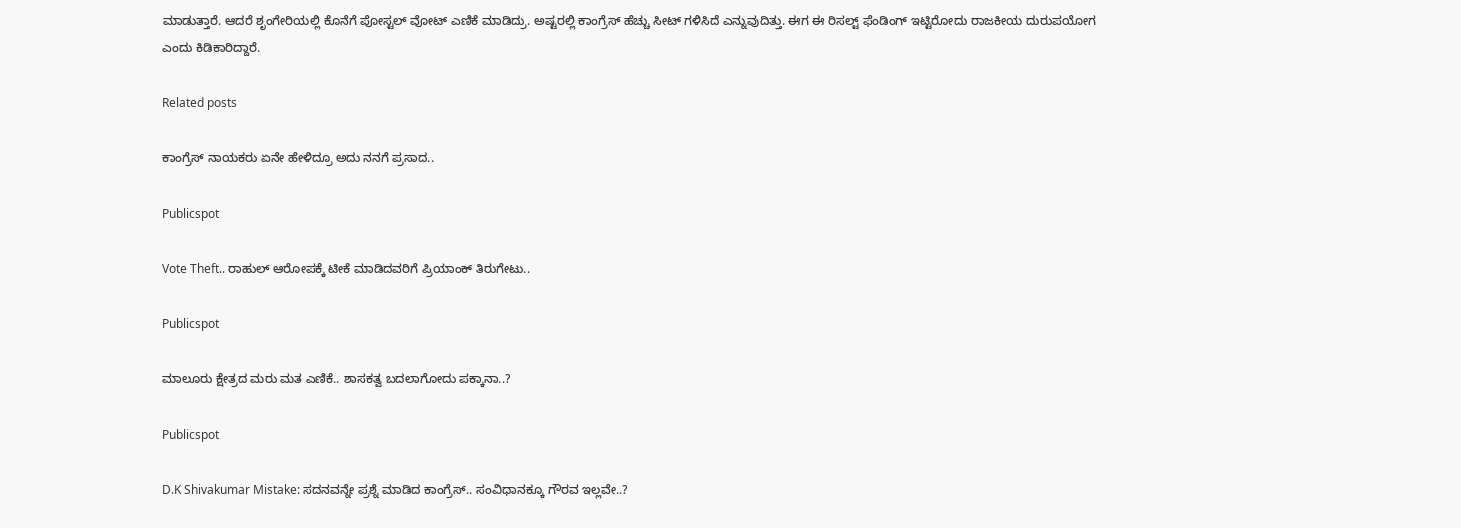ಮಾಡುತ್ತಾರೆ. ಆದರೆ ಶೃಂಗೇರಿಯಲ್ಲಿ ಕೊನೆಗೆ ಪೋಸ್ಟಲ್ ವೋಟ್ ಎಣಿಕೆ ಮಾಡಿದ್ರು. ಅಷ್ಟರಲ್ಲಿ ಕಾಂಗ್ರೆಸ್ ಹೆಚ್ಚು ಸೀಟ್ ಗಳಿಸಿದೆ ಎನ್ನುವುದಿತ್ತು. ಈಗ ಈ ರಿಸಲ್ಟ್ ಫೆಂಡಿಂಗ್ ಇಟ್ಟಿರೋದು ರಾಜಕೀಯ ದುರುಪಯೋಗ ಎಂದು ಕಿಡಿಕಾರಿದ್ದಾರೆ.

Related posts

ಕಾಂಗ್ರೆಸ್‌ ನಾಯಕರು ಏನೇ ಹೇಳಿದ್ರೂ ಅದು ನನಗೆ ಪ್ರಸಾದ..

Publicspot

Vote Theft.. ರಾಹುಲ್ ಆರೋಪಕ್ಕೆ ಟೀಕೆ ಮಾಡಿದವರಿಗೆ ಪ್ರಿಯಾಂಕ್ ತಿರುಗೇಟು..

Publicspot

ಮಾಲೂರು ಕ್ಷೇತ್ರದ ಮರು ಮತ ಎಣಿಕೆ.. ಶಾಸಕತ್ವ ಬದಲಾಗೋದು ಪಕ್ಕಾನಾ..?

Publicspot

D.K Shivakumar Mistake: ಸದನವನ್ನೇ ಪ್ರಶ್ನೆ ಮಾಡಿದ ಕಾಂಗ್ರೆಸ್.. ಸಂವಿಧಾನಕ್ಕೂ ಗೌರವ ಇಲ್ಲವೇ..?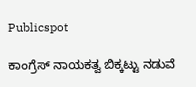Publicspot

ಕಾಂಗ್ರೆಸ್‌ ನಾಯಕತ್ವ ಬಿಕ್ಕಟ್ಟು ನಡುವೆ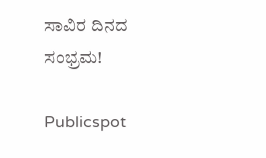ಸಾವಿರ ದಿನದ ಸಂಭ್ರಮ!

Publicspot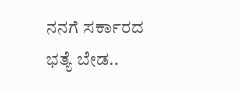ನನಗೆ ಸರ್ಕಾರದ ಭತ್ಯೆ ಬೇಡ..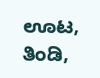ಊಟ, ತಿಂಡಿ,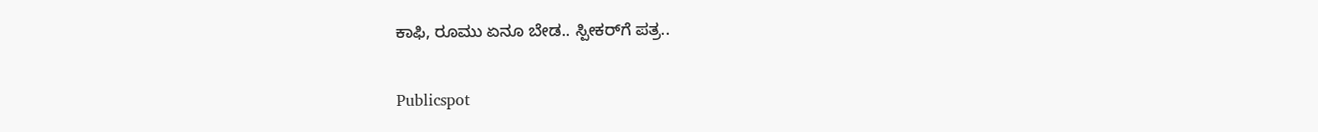ಕಾಫಿ, ರೂಮು ಏನೂ ಬೇಡ.. ಸ್ಪೀಕರ್‌ಗೆ ಪತ್ರ..

Publicspot